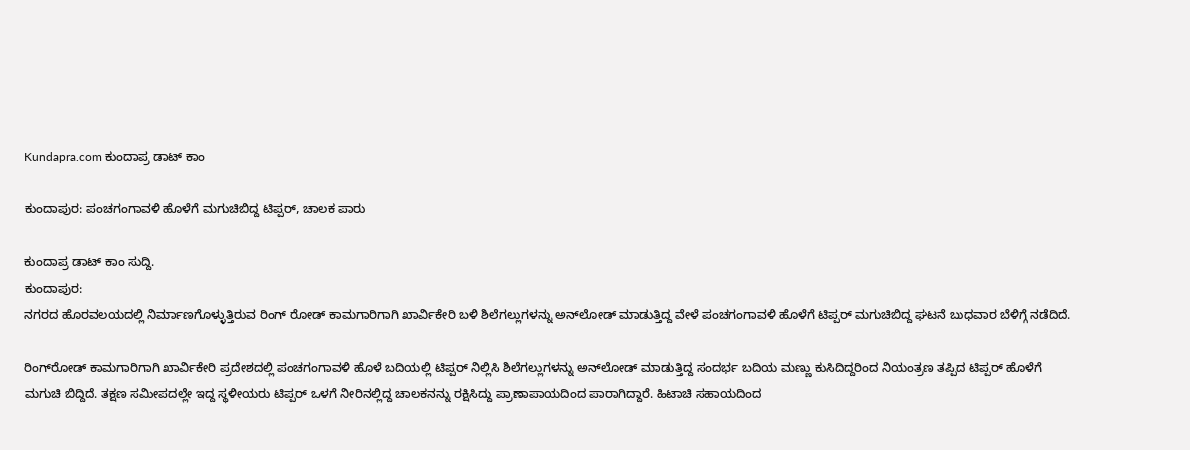Kundapra.com ಕುಂದಾಪ್ರ ಡಾಟ್ ಕಾಂ

ಕುಂದಾಪುರ: ಪಂಚಗಂಗಾವಳಿ ಹೊಳೆಗೆ ಮಗುಚಿಬಿದ್ದ ಟಿಪ್ಪರ್‌, ಚಾಲಕ ಪಾರು

ಕುಂದಾಪ್ರ ಡಾಟ್‌ ಕಾಂ ಸುದ್ದಿ.
ಕುಂದಾಪುರ:
ನಗರದ ಹೊರವಲಯದಲ್ಲಿ ನಿರ್ಮಾಣಗೊಳ್ಳುತ್ತಿರುವ ರಿಂಗ್‌ ರೋಡ್‌ ಕಾಮಗಾರಿಗಾಗಿ ಖಾರ್ವಿಕೇರಿ ಬಳಿ ಶಿಲೆಗಲ್ಲುಗಳನ್ನು ಅನ್‌ಲೋಡ್‌ ಮಾಡುತ್ತಿದ್ದ ವೇಳೆ ಪಂಚಗಂಗಾವಳಿ ಹೊಳೆಗೆ ಟಿಪ್ಪರ್‌ ಮಗುಚಿಬಿದ್ದ ಘಟನೆ ಬುಧವಾರ ಬೆಳಿಗ್ಗೆ ನಡೆದಿದೆ.

ರಿಂಗ್‌ರೋಡ್‌ ಕಾಮಗಾರಿಗಾಗಿ ಖಾರ್ವಿಕೇರಿ ಪ್ರದೇಶದಲ್ಲಿ ಪಂಚಗಂಗಾವಳಿ ಹೊಳೆ ಬದಿಯಲ್ಲಿ ಟಿಪ್ಪರ್‌ ನಿಲ್ಲಿಸಿ ಶಿಲೆಗಲ್ಲುಗಳನ್ನು ಅನ್‌ಲೋಡ್‌ ಮಾಡುತ್ತಿದ್ದ ಸಂದರ್ಭ ಬದಿಯ ಮಣ್ಣು ಕುಸಿದಿದ್ದರಿಂದ ನಿಯಂತ್ರಣ ತಪ್ಪಿದ ಟಿಪ್ಪರ್‌ ಹೊಳೆಗೆ ಮಗುಚಿ ಬಿದ್ದಿದೆ. ತಕ್ಷಣ ಸಮೀಪದಲ್ಲೇ ಇದ್ದ ಸ್ಥಳೀಯರು ಟಿಪ್ಪರ್‌ ಒಳಗೆ ನೀರಿನಲ್ಲಿದ್ದ ಚಾಲಕನನ್ನು ರಕ್ಷಿಸಿದ್ದು ಪ್ರಾಣಾಪಾಯದಿಂದ ಪಾರಾಗಿದ್ದಾರೆ. ಹಿಟಾಚಿ ಸಹಾಯದಿಂದ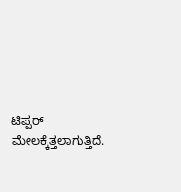ಟಿಪ್ಪರ್‌ ಮೇಲಕ್ಕೆತ್ತಲಾಗುತ್ತಿದೆ.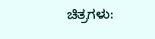ಚಿತ್ರಗಳು: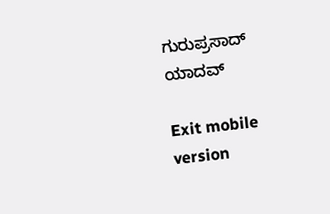ಗುರುಪ್ರಸಾದ್‌ ಯಾದವ್

Exit mobile version